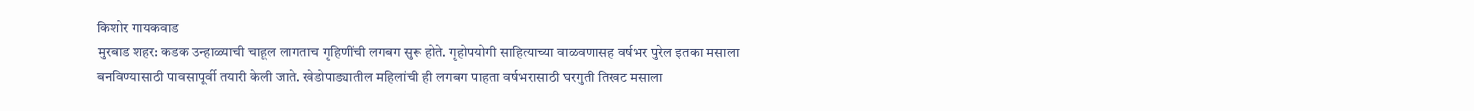किशोर गायकवाड
मुरबाड शहर: कडक उन्हाळ्याची चाहूल लागताच गृहिणींची लगबग सुरू होते. गृहोपयोगी साहित्याच्या वाळवणासह वर्षभर पुरेल इतका मसाला बनविण्यासाठी पावसापूर्वी तयारी केली जाते. खेडोपाड्यातील महिलांची ही लगबग पाहता वर्षभरासाठी घरगुती तिखट मसाला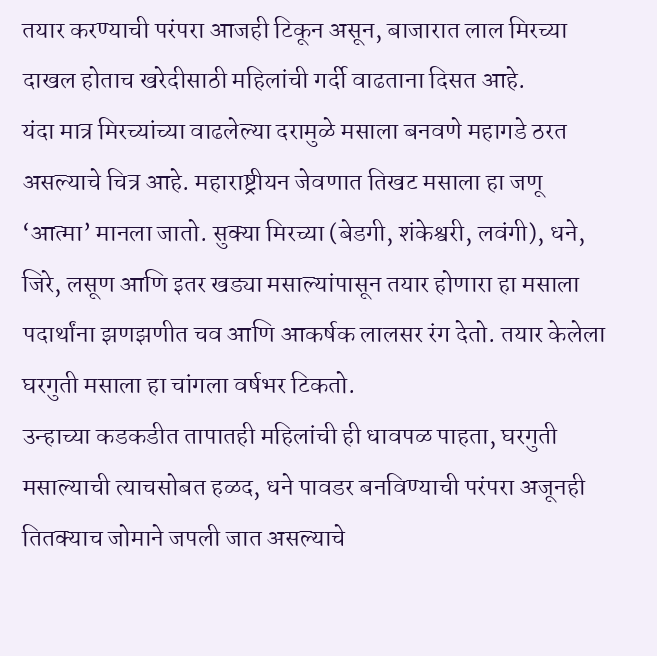तयार करण्याची परंपरा आजही टिकून असून, बाजारात लाल मिरच्या दाखल होताच खरेदीसाठी महिलांची गर्दी वाढताना दिसत आहे.
यंदा मात्र मिरच्यांच्या वाढलेल्या दरामुळे मसाला बनवणे महागडे ठरत असल्याचे चित्र आहे. महाराष्ट्रीयन जेवणात तिखट मसाला हा जणू ‘आत्मा’ मानला जातो. सुक्या मिरच्या (बेडगी, शंकेश्वरी, लवंगी), धने, जिरे, लसूण आणि इतर खड्या मसाल्यांपासून तयार होणारा हा मसाला पदार्थांना झणझणीत चव आणि आकर्षक लालसर रंग देतो. तयार केलेला घरगुती मसाला हा चांगला वर्षभर टिकतो.
उन्हाच्या कडकडीत तापातही महिलांची ही धावपळ पाहता, घरगुती मसाल्याची त्याचसोबत हळद, धने पावडर बनविण्याची परंपरा अजूनही तितक्याच जोमाने जपली जात असल्याचे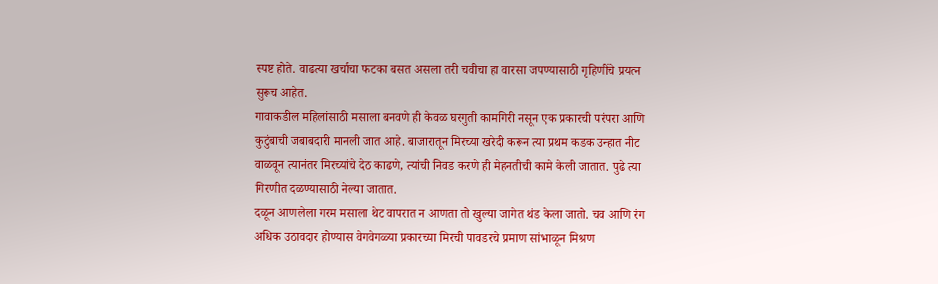स्पष्ट होते. वाढत्या खर्चाचा फटका बसत असला तरी चवीचा हा वारसा जपण्यासाठी गृहिणींचे प्रयत्न सुरूच आहेत.
गावाकडील महिलांसाठी मसाला बनवणे ही केवळ घरगुती कामगिरी नसून एक प्रकारची परंपरा आणि कुटुंबाची जबाबदारी मानली जात आहे. बाजारातून मिरच्या खरेदी करून त्या प्रथम कडक उन्हात नीट वाळवून त्यानंतर मिरच्यांचे देठ काढणे, त्यांची निवड करणे ही मेहनतीची कामे केली जातात. पुढे त्या गिरणीत दळण्यासाठी नेल्या जातात.
दळून आणलेला गरम मसाला थेट वापरात न आणता तो खुल्या जागेत थंड केला जातो. चव आणि रंग अधिक उठावदार होण्यास वेगवेगळ्या प्रकारच्या मिरची पावडरचे प्रमाण सांभाळून मिश्रण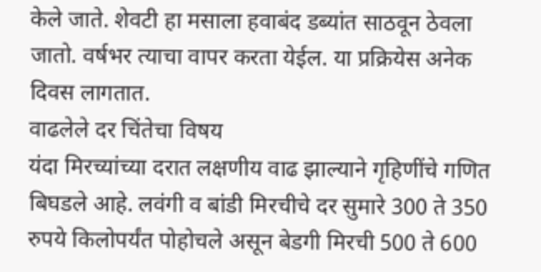केले जाते. शेवटी हा मसाला हवाबंद डब्यांत साठवून ठेवला जातो. वर्षभर त्याचा वापर करता येईल. या प्रक्रियेस अनेक दिवस लागतात.
वाढलेले दर चिंतेचा विषय
यंदा मिरच्यांच्या दरात लक्षणीय वाढ झाल्याने गृहिणींचे गणित बिघडले आहे. लवंगी व बांडी मिरचीचे दर सुमारे 300 ते 350 रुपये किलोपर्यंत पोहोचले असून बेडगी मिरची 500 ते 600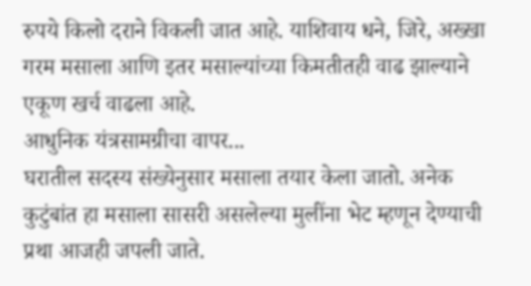रुपये किलो दराने विकली जात आहे. याशिवाय धने, जिरे, अख्खा गरम मसाला आणि इतर मसाल्यांच्या किमतीतही वाढ झाल्याने एकूण खर्च वाढला आहे.
आधुनिक यंत्रसामग्रीचा वापर...
घरातील सदस्य संख्येनुसार मसाला तयार केला जातो. अनेक कुटुंबांत हा मसाला सासरी असलेल्या मुलींना भेट म्हणून देण्याची प्रथा आजही जपली जाते.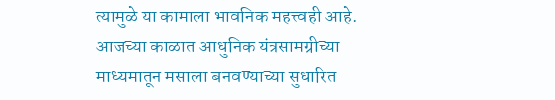त्यामुळे या कामाला भावनिक महत्त्वही आहे. आजच्या काळात आधुनिक यंत्रसामग्रीच्या माध्यमातून मसाला बनवण्याच्या सुधारित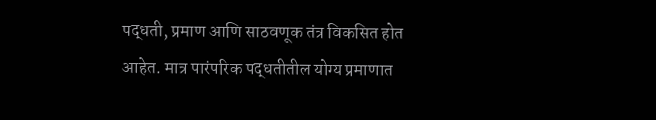पद्धती, प्रमाण आणि साठवणूक तंत्र विकसित होत आहेत. मात्र पारंपरिक पद्धतीतील योग्य प्रमाणात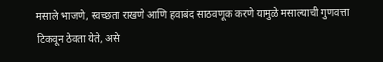मसाले भाजणे, स्वच्छता राखणे आणि हवाबंद साठवणूक करणे यामुळे मसाल्याची गुणवत्ता टिकवून ठेवता येते, असे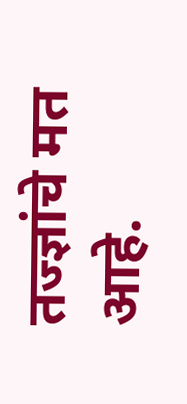तज्ज्ञांचे मत आहे.